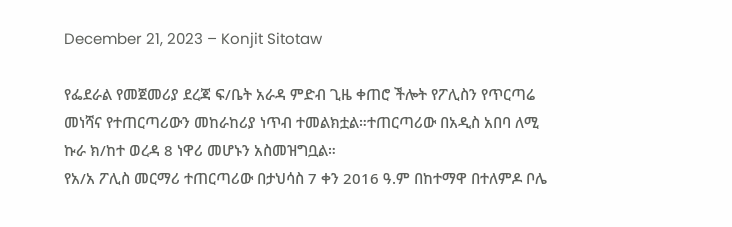December 21, 2023 – Konjit Sitotaw

የፌደራል የመጀመሪያ ደረጃ ፍ/ቤት አራዳ ምድብ ጊዜ ቀጠሮ ችሎት የፖሊስን የጥርጣሬ መነሻና የተጠርጣሪውን መከራከሪያ ነጥብ ተመልክቷል።ተጠርጣሪው በአዲስ አበባ ለሚ ኩራ ክ/ከተ ወረዳ 8 ነዋሪ መሆኑን አስመዝግቧል።
የአ/አ ፖሊስ መርማሪ ተጠርጣሪው በታህሳስ 7 ቀን 2016 ዓ.ም በከተማዋ በተለምዶ ቦሌ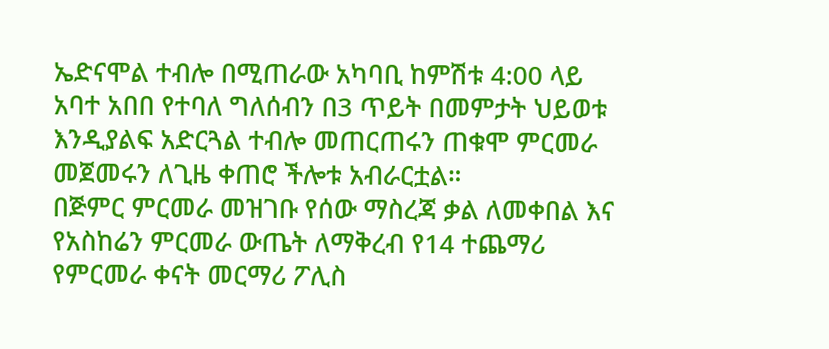ኤድናሞል ተብሎ በሚጠራው አካባቢ ከምሽቱ 4:00 ላይ አባተ አበበ የተባለ ግለሰብን በ3 ጥይት በመምታት ህይወቱ እንዲያልፍ አድርጓል ተብሎ መጠርጠሩን ጠቁሞ ምርመራ መጀመሩን ለጊዜ ቀጠሮ ችሎቱ አብራርቷል።
በጅምር ምርመራ መዝገቡ የሰው ማስረጃ ቃል ለመቀበል እና የአስከሬን ምርመራ ውጤት ለማቅረብ የ14 ተጨማሪ የምርመራ ቀናት መርማሪ ፖሊስ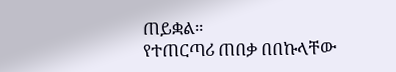ጠይቋል።
የተጠርጣሪ ጠበቃ በበኩላቸው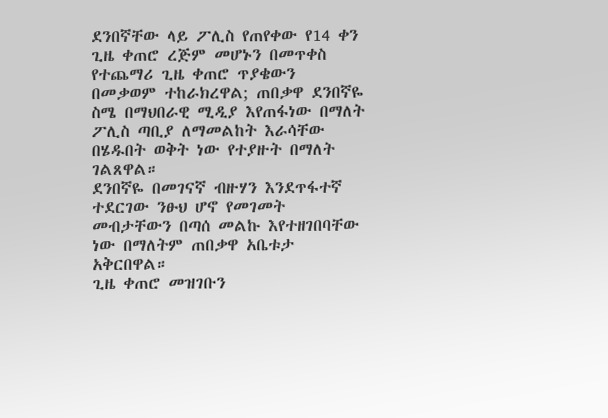ደንበኛቸው ላይ ፖሊስ የጠየቀው የ14 ቀን ጊዜ ቀጠሮ ረጅም መሆኑን በመጥቀስ የተጨማሪ ጊዜ ቀጠሮ ጥያቄውን በመቃወም ተከራክረዋል; ጠበቃዋ ደንበኛዬ ስሜ በማህበራዊ ሚዲያ እየጠፋነው በማለት ፖሊስ ጣቢያ ለማመልከት እራሳቸው በሄዱበት ወቅት ነው የተያዙት በማለት ገልጸዋል።
ደንበኛዬ በመገናኛ ብዙሃን እንደጥፋተኛ ተደርገው ንፁህ ሆኖ የመገመት መብታቸውን በጣሰ መልኩ እየተዘገበባቸው ነው በማለትም ጠበቃዋ አቤቱታ አቅርበዋል።
ጊዜ ቀጠሮ መዝገቡን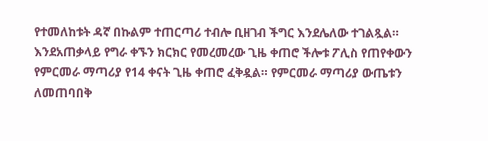የተመለከቱት ዳኛ በኩልም ተጠርጣሪ ተብሎ ቢዘገብ ችግር እንደሌለው ተገልጿል።
እንደአጠቃላይ የግራ ቀኙን ክርክር የመረመረው ጊዜ ቀጠሮ ችሎቱ ፖሊስ የጠየቀውን የምርመራ ማጣሪያ የ14 ቀናት ጊዜ ቀጠሮ ፈቅዷል። የምርመራ ማጣሪያ ውጤቱን ለመጠባበቅ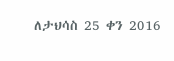ለታህሳስ 25 ቀን 2016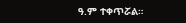ዓ.ም ተቀጥሯል።